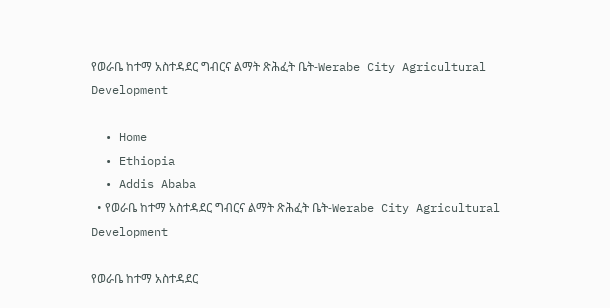የወራቤ ከተማ አስተዳደር ግብርና ልማት ጽሕፈት ቤት-Werabe City Agricultural Development

  • Home
  • Ethiopia
  • Addis Ababa
  • የወራቤ ከተማ አስተዳደር ግብርና ልማት ጽሕፈት ቤት-Werabe City Agricultural Development

የወራቤ ከተማ አስተዳደር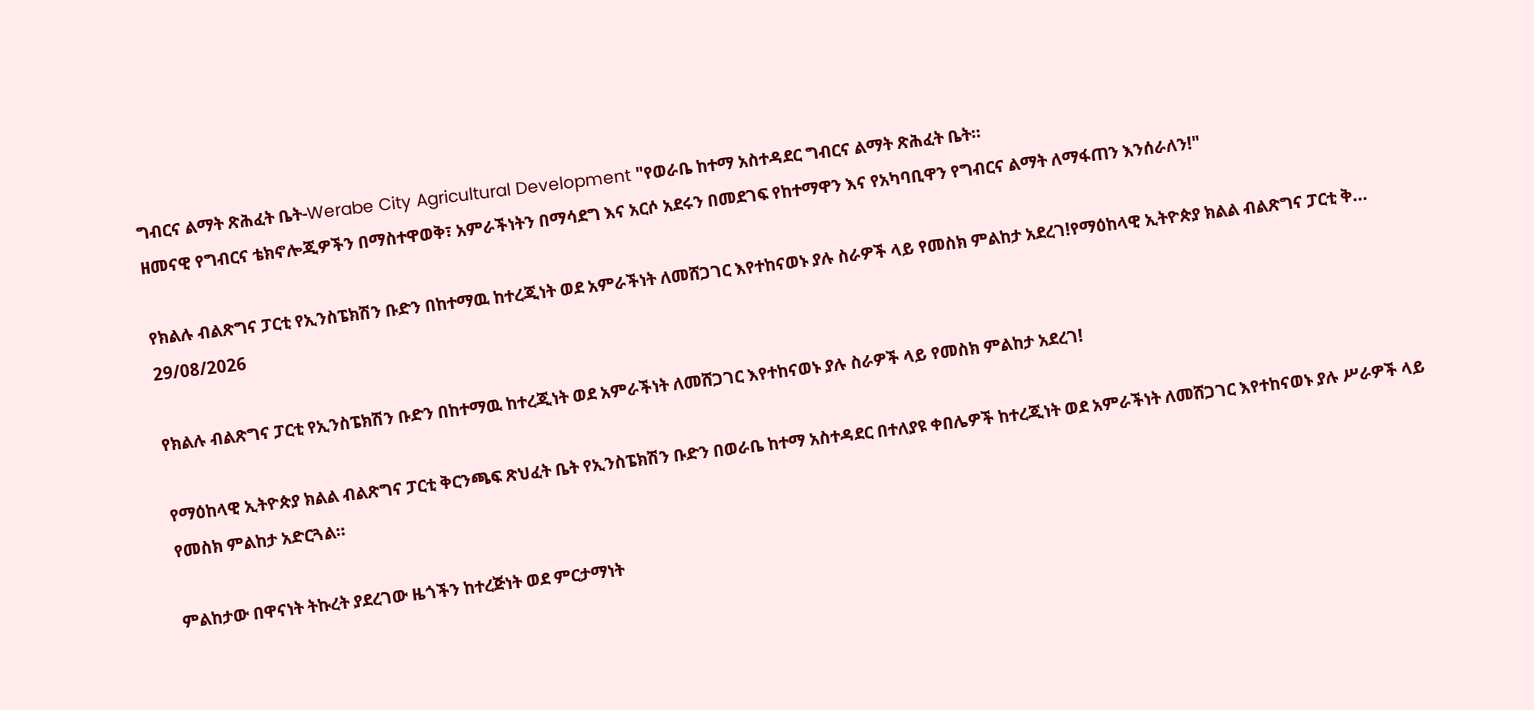ግብርና ልማት ጽሕፈት ቤት-Werabe City Agricultural Development "የወራቤ ከተማ አስተዳደር ግብርና ልማት ጽሕፈት ቤት።
ዘመናዊ የግብርና ቴክኖሎጂዎችን በማስተዋወቅ፣ አምራችነትን በማሳደግ እና አርሶ አደሩን በመደገፍ የከተማዋን እና የአካባቢዋን የግብርና ልማት ለማፋጠን እንሰራለን!"

የክልሉ ብልጽግና ፓርቲ የኢንስፔክሽን ቡድን በከተማዉ ከተረጂነት ወደ አምራችነት ለመሸጋገር እየተከናወኑ ያሉ ስራዎች ላይ የመስክ ምልከታ አደረገ!የማዕከላዊ ኢትዮጵያ ክልል ብልጽግና ፓርቲ ቅ...
29/08/2026

የክልሉ ብልጽግና ፓርቲ የኢንስፔክሽን ቡድን በከተማዉ ከተረጂነት ወደ አምራችነት ለመሸጋገር እየተከናወኑ ያሉ ስራዎች ላይ የመስክ ምልከታ አደረገ!

የማዕከላዊ ኢትዮጵያ ክልል ብልጽግና ፓርቲ ቅርንጫፍ ጽህፈት ቤት የኢንስፔክሽን ቡድን በወራቤ ከተማ አስተዳደር በተለያዩ ቀበሌዎች ከተረጂነት ወደ አምራችነት ለመሸጋገር እየተከናወኑ ያሉ ሥራዎች ላይ የመስክ ምልከታ አድርጓል።

ምልከታው በዋናነት ትኩረት ያደረገው ዜጎችን ከተረጅነት ወደ ምርታማነት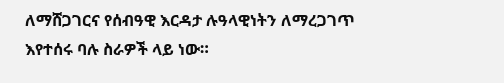ለማሸጋገርና የሰብዓዊ እርዳታ ሉዓላዊነትን ለማረጋገጥ እየተሰሩ ባሉ ስራዎች ላይ ነው።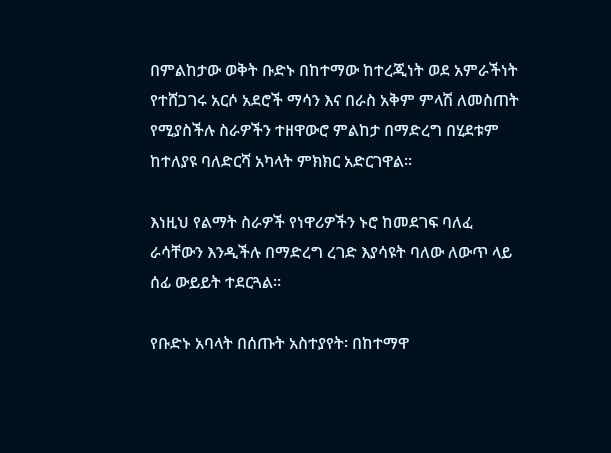በምልከታው ወቅት ቡድኑ በከተማው ከተረጂነት ወደ አምራችነት የተሸጋገሩ አርሶ አደሮች ማሳን እና በራስ አቅም ምላሽ ለመስጠት የሚያስችሉ ስራዎችን ተዘዋውሮ ምልከታ በማድረግ በሂደቱም ከተለያዩ ባለድርሻ አካላት ምክክር አድርገዋል።

እነዚህ የልማት ስራዎች የነዋሪዎችን ኑሮ ከመደገፍ ባለፈ ራሳቸውን እንዲችሉ በማድረግ ረገድ እያሳዩት ባለው ለውጥ ላይ ሰፊ ውይይት ተደርጓል።

የቡድኑ አባላት በሰጡት አስተያየት፡ በከተማዋ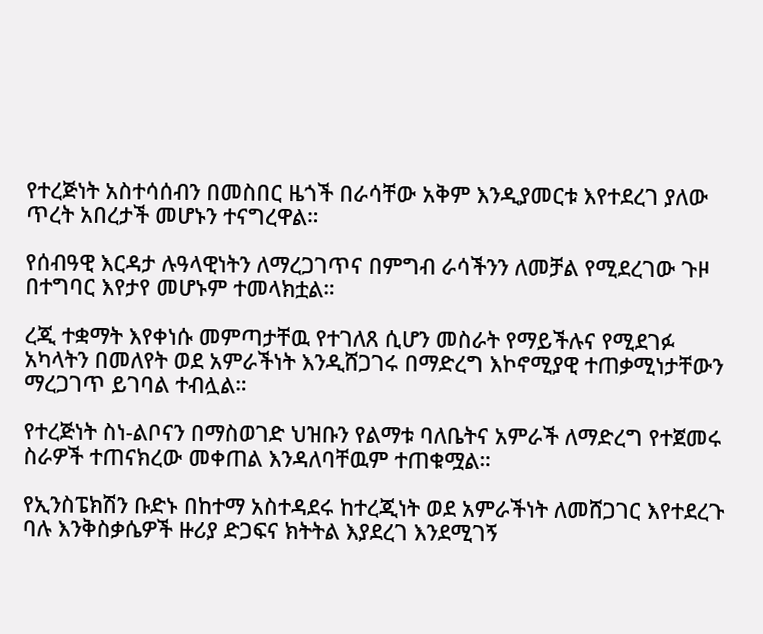የተረጅነት አስተሳሰብን በመስበር ዜጎች በራሳቸው አቅም እንዲያመርቱ እየተደረገ ያለው ጥረት አበረታች መሆኑን ተናግረዋል።

የሰብዓዊ እርዳታ ሉዓላዊነትን ለማረጋገጥና በምግብ ራሳችንን ለመቻል የሚደረገው ጉዞ በተግባር እየታየ መሆኑም ተመላክቷል።

ረጂ ተቋማት እየቀነሱ መምጣታቸዉ የተገለጸ ሲሆን መስራት የማይችሉና የሚደገፉ አካላትን በመለየት ወደ አምራችነት እንዲሸጋገሩ በማድረግ እኮኖሚያዊ ተጠቃሚነታቸውን ማረጋገጥ ይገባል ተብሏል።

የተረጅነት ስነ-ልቦናን በማስወገድ ህዝቡን የልማቱ ባለቤትና አምራች ለማድረግ የተጀመሩ ስራዎች ተጠናክረው መቀጠል እንዳለባቸዉም ተጠቁሟል።

የኢንስፔክሽን ቡድኑ በከተማ አስተዳደሩ ከተረጂነት ወደ አምራችነት ለመሸጋገር እየተደረጉ ባሉ እንቅስቃሴዎች ዙሪያ ድጋፍና ክትትል እያደረገ እንደሚገኝ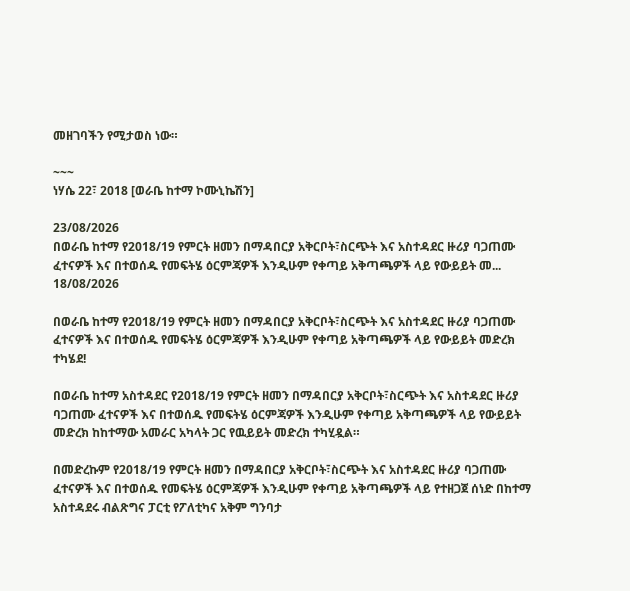መዘገባችን የሚታወስ ነው።

~~~
ነሃሴ 22፣ 2018 [ወራቤ ከተማ ኮሙኒኬሽን]

23/08/2026
በወራቤ ከተማ የ2018/19 የምርት ዘመን በማዳበርያ አቅርቦት፣ስርጭት እና አስተዳደር ዙሪያ ባጋጠሙ ፈተናዎች እና በተወሰዱ የመፍትሄ ዕርምጃዎች እንዲሁም የቀጣይ አቅጣጫዎች ላይ የውይይት መ...
18/08/2026

በወራቤ ከተማ የ2018/19 የምርት ዘመን በማዳበርያ አቅርቦት፣ስርጭት እና አስተዳደር ዙሪያ ባጋጠሙ ፈተናዎች እና በተወሰዱ የመፍትሄ ዕርምጃዎች እንዲሁም የቀጣይ አቅጣጫዎች ላይ የውይይት መድረክ ተካሄደ!

በወራቤ ከተማ አስተዳደር የ2018/19 የምርት ዘመን በማዳበርያ አቅርቦት፣ስርጭት እና አስተዳደር ዙሪያ ባጋጠሙ ፈተናዎች እና በተወሰዱ የመፍትሄ ዕርምጃዎች እንዲሁም የቀጣይ አቅጣጫዎች ላይ የውይይት መድረክ ከከተማው አመራር አካላት ጋር የዉይይት መድረክ ተካሂዷል።

በመድረኩም የ2018/19 የምርት ዘመን በማዳበርያ አቅርቦት፣ስርጭት እና አስተዳደር ዙሪያ ባጋጠሙ ፈተናዎች እና በተወሰዱ የመፍትሄ ዕርምጃዎች እንዲሁም የቀጣይ አቅጣጫዎች ላይ የተዘጋጀ ሰነድ በከተማ አስተዳደሩ ብልጽግና ፓርቲ የፖለቲካና አቅም ግንባታ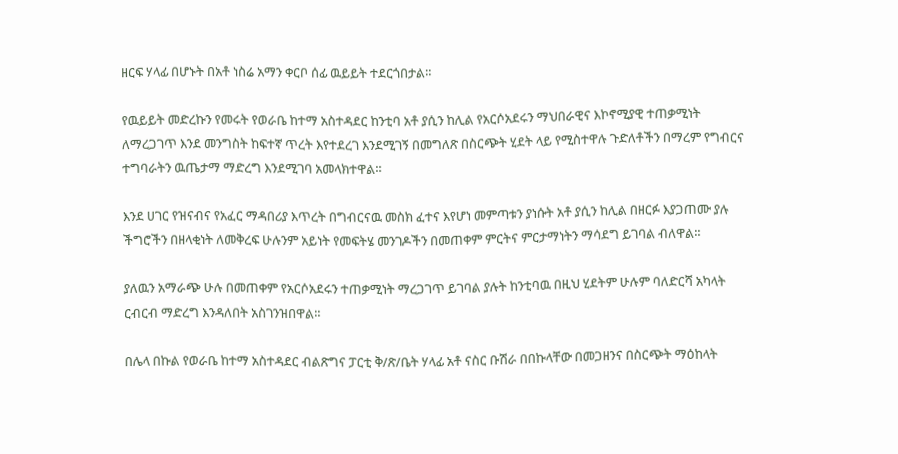ዘርፍ ሃላፊ በሆኑት በአቶ ነስሬ አማን ቀርቦ ሰፊ ዉይይት ተደርጎበታል።

የዉይይት መድረኩን የመሩት የወራቤ ከተማ አስተዳደር ከንቲባ አቶ ያሲን ከሊል የአርሶአደሩን ማህበራዊና እኮኖሚያዊ ተጠቃሚነት ለማረጋገጥ እንደ መንግስት ከፍተኛ ጥረት እየተደረገ እንደሚገኝ በመግለጽ በስርጭት ሂደት ላይ የሚስተዋሉ ጉድለቶችን በማረም የግብርና ተግባራትን ዉጤታማ ማድረግ እንደሚገባ አመላክተዋል።

እንደ ሀገር የዝናብና የአፈር ማዳበሪያ እጥረት በግብርናዉ መስክ ፈተና እየሆነ መምጣቱን ያነሱት አቶ ያሲን ከሊል በዘርፉ እያጋጠሙ ያሉ ችግሮችን በዘላቂነት ለመቅረፍ ሁሉንም አይነት የመፍትሄ መንገዶችን በመጠቀም ምርትና ምርታማነትን ማሳደግ ይገባል ብለዋል።

ያለዉን አማራጭ ሁሉ በመጠቀም የአርሶአደሩን ተጠቃሚነት ማረጋገጥ ይገባል ያሉት ከንቲባዉ በዚህ ሂደትም ሁሉም ባለድርሻ አካላት ርብርብ ማድረግ እንዳለበት አስገንዝበዋል።

በሌላ በኩል የወራቤ ከተማ አስተዳደር ብልጽግና ፓርቲ ቅ/ጽ/ቤት ሃላፊ አቶ ናስር ቡሽራ በበኩላቸው በመጋዘንና በስርጭት ማዕከላት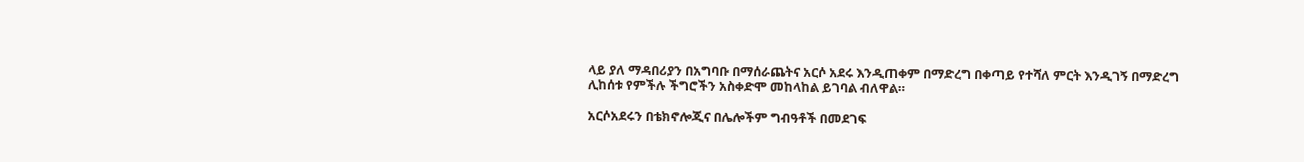ላይ ያለ ማዳበሪያን በአግባቡ በማሰራጨትና አርሶ አደሩ እንዲጠቀም በማድረግ በቀጣይ የተሻለ ምርት እንዲገኝ በማድረግ ሊከሰቱ የምችሉ ችግሮችን አስቀድሞ መከላከል ይገባል ብለዋል።

አርሶአደሩን በቴክኖሎጂና በሌሎችም ግብዓቶች በመደገፍ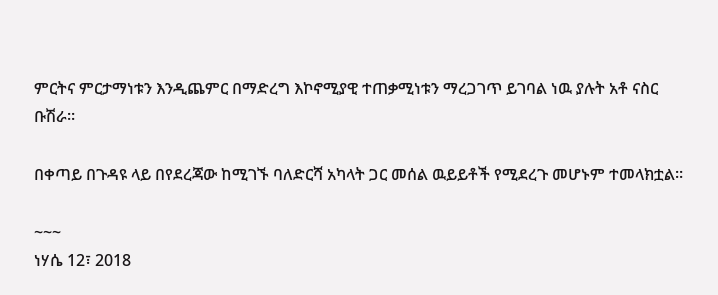ምርትና ምርታማነቱን እንዲጨምር በማድረግ እኮኖሚያዊ ተጠቃሚነቱን ማረጋገጥ ይገባል ነዉ ያሉት አቶ ናስር ቡሽራ።

በቀጣይ በጉዳዩ ላይ በየደረጃው ከሚገኙ ባለድርሻ አካላት ጋር መሰል ዉይይቶች የሚደረጉ መሆኑም ተመላክቷል።

~~~
ነሃሴ 12፣ 2018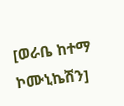[ወራቤ ከተማ ኮሙኒኬሽን]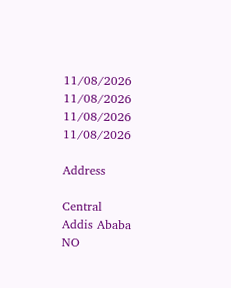11/08/2026
11/08/2026
11/08/2026
11/08/2026

Address

Central
Addis Ababa
NO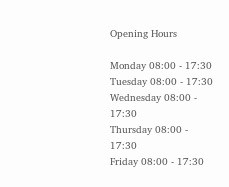Opening Hours

Monday 08:00 - 17:30
Tuesday 08:00 - 17:30
Wednesday 08:00 - 17:30
Thursday 08:00 - 17:30
Friday 08:00 - 17:30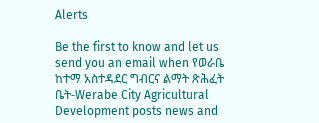Alerts

Be the first to know and let us send you an email when የወራቤ ከተማ አስተዳደር ግብርና ልማት ጽሕፈት ቤት-Werabe City Agricultural Development posts news and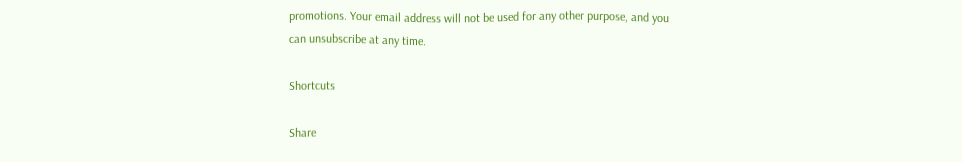promotions. Your email address will not be used for any other purpose, and you can unsubscribe at any time.

Shortcuts

Share